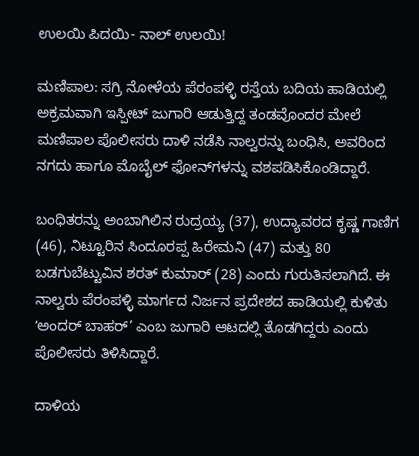ಉಲಯಿ ಪಿದಯಿ- ನಾಲ್‌ ಉಲಯಿ!

ಮಣಿಪಾಲ: ಸಗ್ರಿ ನೋಳೆಯ ಪೆರಂಪಳ್ಳಿ ರಸ್ತೆಯ ಬದಿಯ ಹಾಡಿಯಲ್ಲಿ ಅಕ್ರಮವಾಗಿ ಇಸ್ಪೀಟ್ ಜುಗಾರಿ ಆಡುತ್ತಿದ್ದ ತಂಡವೊಂದರ ಮೇಲೆ ಮಣಿಪಾಲ ಪೊಲೀಸರು ದಾಳಿ ನಡೆಸಿ ನಾಲ್ವರನ್ನು ಬಂಧಿಸಿ, ಅವರಿಂದ ನಗದು ಹಾಗೂ ಮೊಬೈಲ್ ಫೋನ್‌ಗಳನ್ನು ವಶಪಡಿಸಿಕೊಂಡಿದ್ದಾರೆ.

ಬಂಧಿತರನ್ನು ಅಂಬಾಗಿಲಿನ ರುದ್ರಯ್ಯ (37), ಉದ್ಯಾವರದ ಕೃಷ್ಣ ಗಾಣಿಗ (46), ನಿಟ್ಟೂರಿನ ಸಿಂದೂರಪ್ಪ ಹಿರೇಮನಿ (47) ಮತ್ತು 80 ಬಡಗುಬೆಟ್ಟುವಿನ ಶರತ್ ಕುಮಾರ್ (28) ಎಂದು ಗುರುತಿಸಲಾಗಿದೆ. ಈ ನಾಲ್ವರು ಪೆರಂಪಳ್ಳಿ ಮಾರ್ಗದ ನಿರ್ಜನ ಪ್ರದೇಶದ ಹಾಡಿಯಲ್ಲಿ ಕುಳಿತು ʻಅಂದರ್ ಬಾಹರ್’ ಎಂಬ ಜುಗಾರಿ ಆಟದಲ್ಲಿ ತೊಡಗಿದ್ದರು ಎಂದು ಪೊಲೀಸರು ತಿಳಿಸಿದ್ದಾರೆ.

ದಾಳಿಯ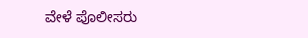ವೇಳೆ ಪೊಲೀಸರು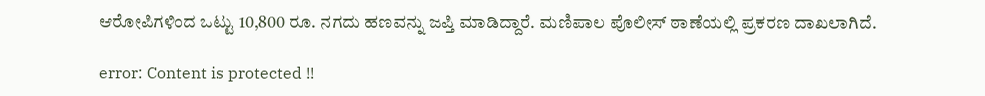ಆರೋಪಿಗಳಿಂದ ಒಟ್ಟು 10,800 ರೂ. ನಗದು ಹಣವನ್ನು ಜಪ್ತಿ ಮಾಡಿದ್ದಾರೆ. ಮಣಿಪಾಲ ಪೊಲೀಸ್ ಠಾಣೆಯಲ್ಲಿ ಪ್ರಕರಣ ದಾಖಲಾಗಿದೆ.

error: Content is protected !!